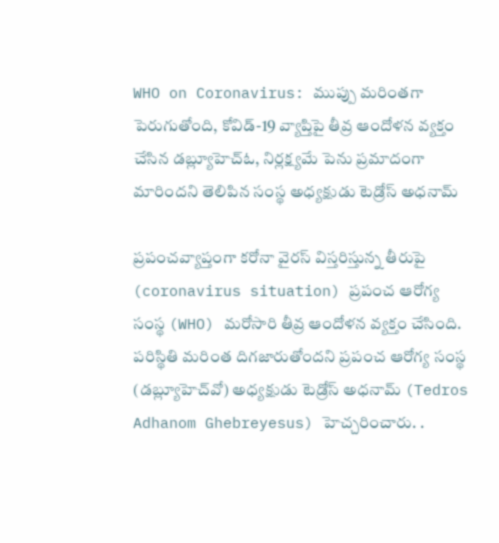WHO on Coronavirus: ముప్పు మరింతగా పెరుగుతోంది, కోవిడ్-19 వ్యాప్తిపై తీవ్ర ఆందోళన వ్యక్తం చేసిన డబ్ల్యూహెచ్ఓ, నిర్లక్ష్యమే పెను ప్రమాదంగా మారిందని తెలిపిన సంస్థ అధ్యక్షుడు టెడ్రోస్‌ అధనామ్‌

ప్రపంచవ్యాప్తంగా కరోనా వైరస్ విస్తరిస్తున్న తీరుపై (coronavirus situation) ప్రపంచ ఆరోగ్య సంస్థ (WHO) మరోసారి తీవ్ర ఆందోళన వ్యక్తం చేసింది. పరిస్థితి మరింత దిగజారుతోందని ప్రపంచ ఆరోగ్య సంస్థ (డబ్ల్యూహెచ్‌వో) అధ్యక్షుడు టెడ్రోస్‌ అధనామ్‌ (Tedros Adhanom Ghebreyesus) హెచ్చరించారు. .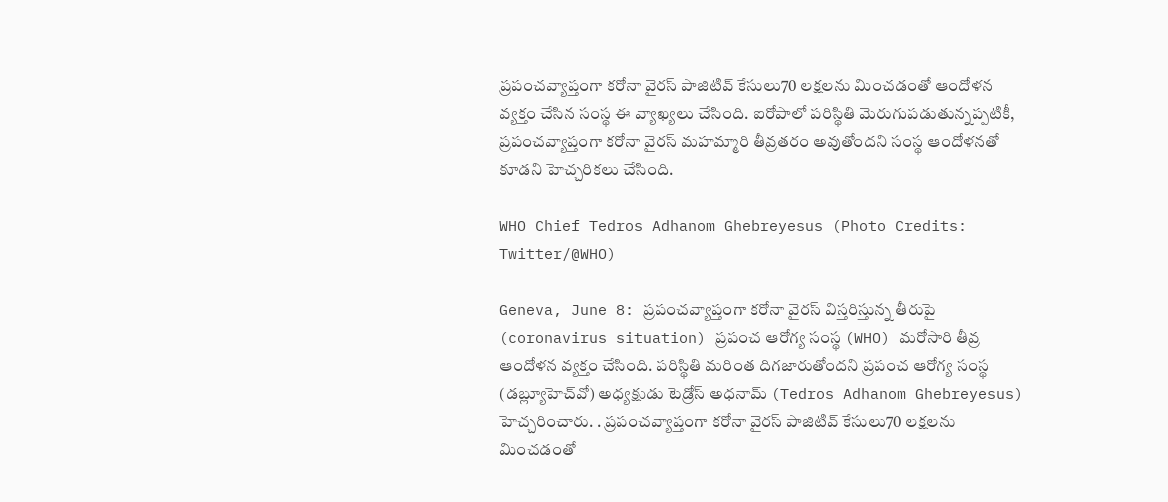ప్రపంచవ్యాప్తంగా కరోనా వైరస్ పాజిటివ్ కేసులు70 లక్షలను మించడంతో ఆందోళన వ్యక్తం చేసిన సంస్థ ఈ వ్యాఖ్యలు చేసింది. ఐరోపాలో పరిస్థితి మెరుగుపడుతున్నప్పటికీ, ప్రపంచవ్యాప్తంగా కరోనా వైరస్ మహమ్మారి తీవ్రతరం అవుతోందని సంస్థ ఆందోళనతో కూడని హెచ్చరికలు చేసింది.

WHO Chief Tedros Adhanom Ghebreyesus (Photo Credits: Twitter/@WHO)

Geneva, June 8: ప్రపంచవ్యాప్తంగా కరోనా వైరస్ విస్తరిస్తున్న తీరుపై (coronavirus situation) ప్రపంచ ఆరోగ్య సంస్థ (WHO) మరోసారి తీవ్ర ఆందోళన వ్యక్తం చేసింది. పరిస్థితి మరింత దిగజారుతోందని ప్రపంచ ఆరోగ్య సంస్థ (డబ్ల్యూహెచ్‌వో) అధ్యక్షుడు టెడ్రోస్‌ అధనామ్‌ (Tedros Adhanom Ghebreyesus) హెచ్చరించారు. . ప్రపంచవ్యాప్తంగా కరోనా వైరస్ పాజిటివ్ కేసులు70 లక్షలను మించడంతో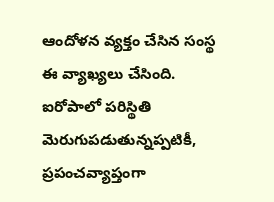ఆందోళన వ్యక్తం చేసిన సంస్థ ఈ వ్యాఖ్యలు చేసింది. ఐరోపాలో పరిస్థితి మెరుగుపడుతున్నప్పటికీ, ప్రపంచవ్యాప్తంగా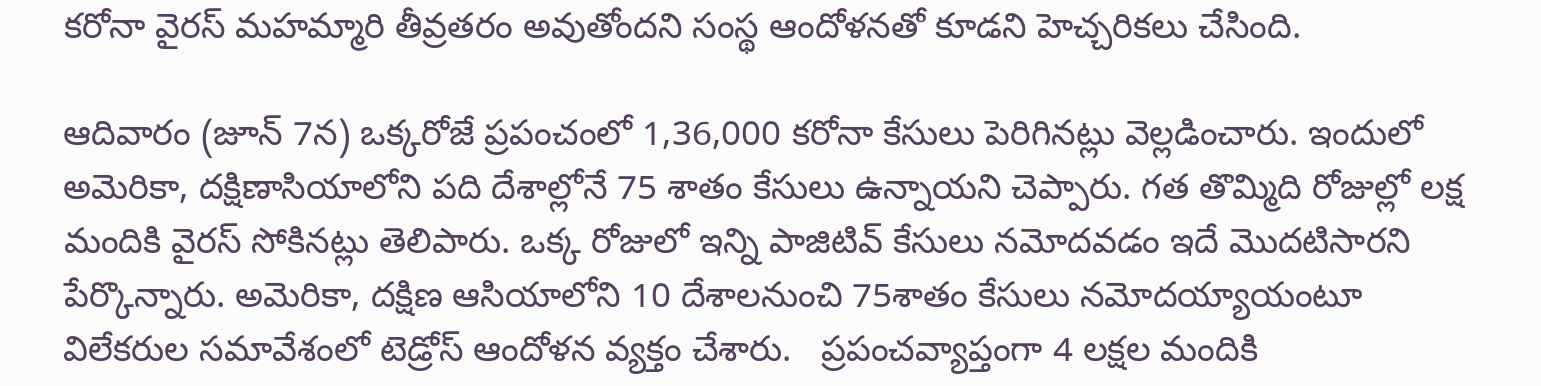కరోనా వైరస్ మహమ్మారి తీవ్రతరం అవుతోందని సంస్థ ఆందోళనతో కూడని హెచ్చరికలు చేసింది.

ఆదివారం (జూన్‌ 7న) ఒక్కరోజే ప్రపంచంలో 1,36,000 కరోనా కేసులు పెరిగినట్లు వెల్లడించారు. ఇందులో అమెరికా, దక్షిణాసియాలోని పది దేశాల్లోనే 75 శాతం కేసులు ఉన్నాయని చెప్పారు. గత తొమ్మిది రోజుల్లో లక్ష మందికి వైరస్‌ సోకినట్లు తెలిపారు. ఒక్క రోజులో ఇన్ని పాజిటివ్‌ కేసులు నమోదవడం ఇదే మొదటిసారని పేర్కొన్నారు. అమెరికా, దక్షిణ ఆసియాలోని 10 దేశాలనుంచి 75శాతం కేసులు నమోదయ్యాయంటూ విలేకరుల సమావేశంలో టెడ్రోస్ ఆందోళన వ్యక్తం చేశారు.   ప్రపంచవ్యాప్తంగా 4 లక్షల మందికి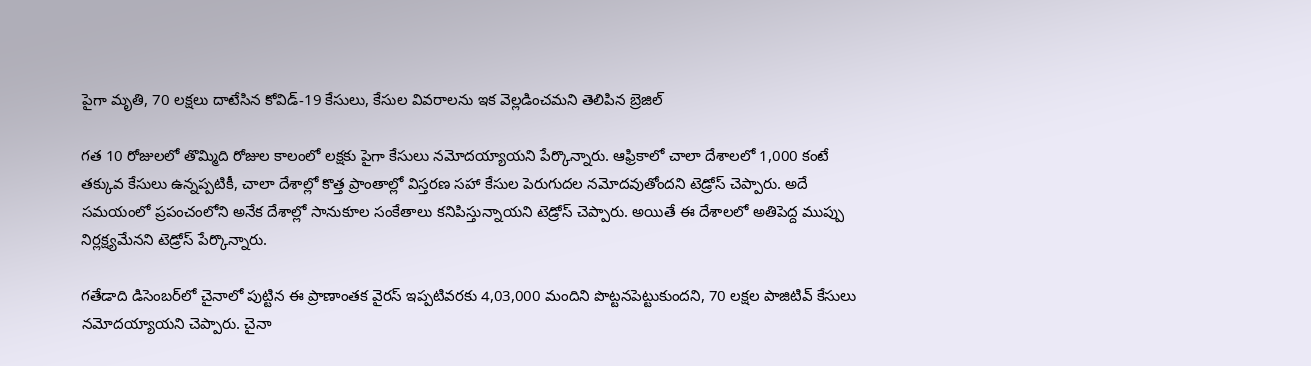పైగా మృతి, 70 లక్షలు దాటేసిన కోవిడ్-19 కేసులు, కేసుల వివరాలను ఇక వెల్లడించమని తెలిపిన బ్రెజిల్

గత 10 రోజులలో తొమ్మిది రోజుల కాలంలో లక్షకు పైగా కేసులు నమోదయ్యాయని పేర్కొన్నారు. ఆఫ్రికాలో చాలా దేశాలలో 1,000 కంటే తక్కువ కేసులు ఉన్నప్పటికీ, చాలా దేశాల్లో కొత్త ప్రాంతాల్లో విస్తరణ సహా కేసుల పెరుగుదల నమోదవుతోందని టెడ్రోస్ చెప్పారు. అదే సమయంలో ప్రపంచంలోని అనేక దేశాల్లో సానుకూల సంకేతాలు కనిపిస్తున్నాయని టెడ్రోస్ చెప్పారు. అయితే ఈ దేశాలలో అతిపెద్ద ముప్పు నిర్లక్ష్యమేనని టెడ్రోస్ పేర్కొన్నారు.

గతేడాది డిసెంబర్‌లో చైనాలో పుట్టిన ఈ ప్రాణాంతక వైరస్‌ ఇప్పటివరకు 4,03,000 మందిని పొట్టనపెట్టుకుందని, 70 లక్షల పాజిటివ్‌ కేసులు నమోదయ్యాయని చెప్పారు. చైనా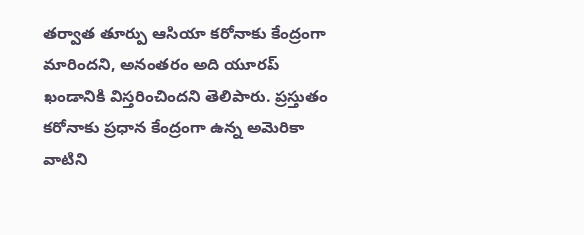తర్వాత తూర్పు ఆసియా కరోనాకు కేంద్రంగా మారిందని, అనంతరం అది యూరప్‌ ఖండానికి విస్తరించిందని తెలిపారు. ప్రస్తుతం కరోనాకు ప్రధాన కేంద్రంగా ఉన్న అమెరికా వాటిని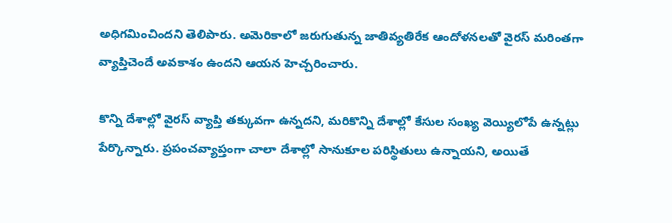అధిగమించిందని తెలిపారు. అమెరికాలో జరుగుతున్న జాతివ్యతిరేక ఆందోళనలతో వైరస్‌ మరింతగా వ్యాప్తిచెందే అవకాశం ఉందని ఆయన హెచ్చరించారు.

కొన్ని దేశాల్లో వైరస్‌ వ్యాప్తి తక్కువగా ఉన్నదని, మరికొన్ని దేశాల్లో కేసుల సంఖ్య వెయ్యిలోపే ఉన్నట్లు పేర్కొన్నారు. ప్రపంచవ్యాప్తంగా చాలా దేశాల్లో సానుకూల పరిస్థితులు ఉన్నాయని, అయితే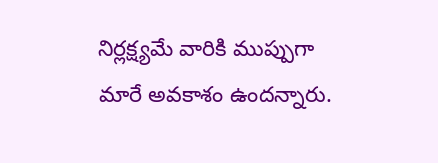నిర్లక్ష్యమే వారికి ముప్పుగా మారే అవకాశం ఉందన్నారు.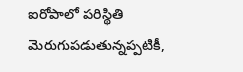ఐరోపాలో పరిస్థితి మెరుగుపడుతున్నప్పటికీ,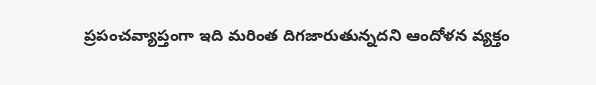ప్రపంచవ్యాప్తంగా ఇది మరింత దిగజారుతున్నదని ఆందోళన వ్యక్తం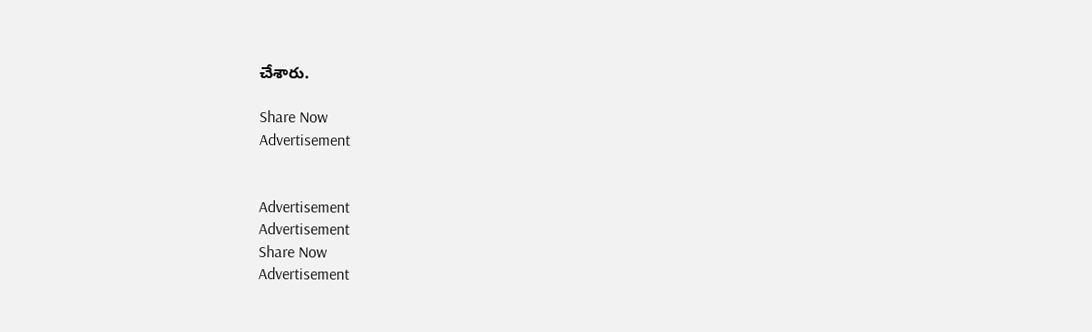చేశారు.

Share Now
Advertisement


Advertisement
Advertisement
Share Now
Advertisement